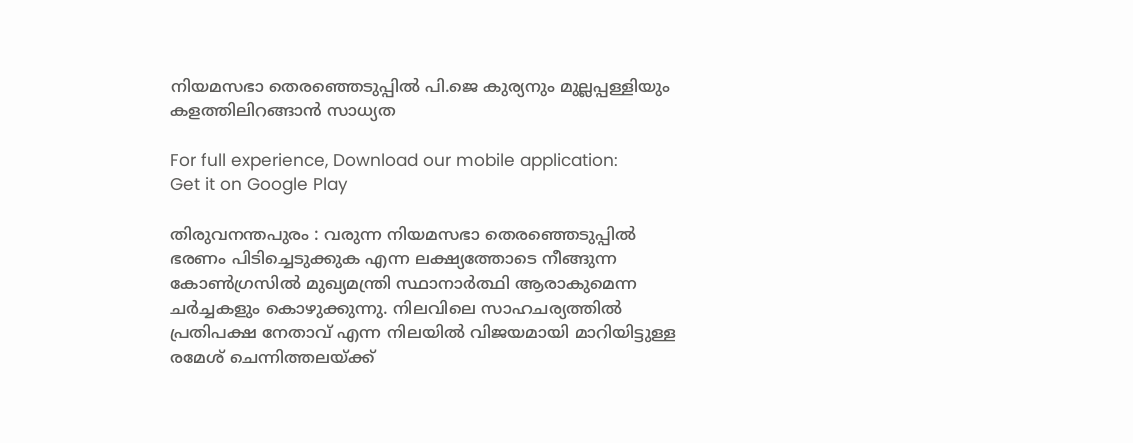നിയമസഭാ തെരഞ്ഞെടുപ്പില്‍ പി.ജെ കുര്യനും മുല്ലപ്പള്ളിയും കളത്തിലിറങ്ങാന്‍ സാധ്യത

For full experience, Download our mobile application:
Get it on Google Play

തിരുവനന്തപുരം : വരുന്ന നിയമസഭാ തെരഞ്ഞെടുപ്പില്‍ ഭരണം പിടിച്ചെടുക്കുക എന്ന ലക്ഷ്യത്തോടെ നീങ്ങുന്ന കോണ്‍ഗ്രസില്‍ മുഖ്യമന്ത്രി സ്ഥാനാര്‍ത്ഥി ആരാകുമെന്ന ചര്‍ച്ചകളും കൊഴുക്കുന്നു. നിലവിലെ സാഹചര്യത്തില്‍ പ്രതിപക്ഷ നേതാവ് എന്ന നിലയില്‍ വിജയമായി മാറിയിട്ടുള്ള രമേശ് ചെന്നിത്തലയ്ക്ക്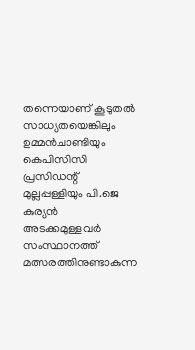തന്നെയാണ് കൂടുതല്‍ സാധ്യതയെങ്കിലും ഉമ്മന്‍ചാണ്ടിയും കെപിസിസി പ്രസിഡന്റ് മുല്ലപ്പള്ളിയും പി.ജെ കുര്യന്‍  അടക്കമുള്ളവര്‍ സംസ്ഥാനത്ത് മത്സരത്തിനുണ്ടാകുന്ന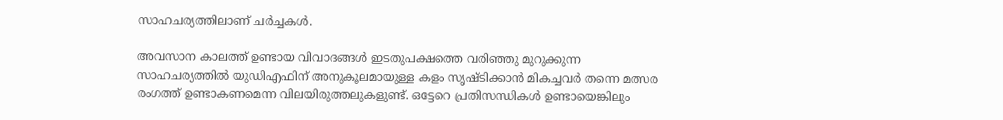സാഹചര്യത്തിലാണ് ചര്‍ച്ചകള്‍.

അവസാന കാലത്ത് ഉണ്ടായ വിവാദങ്ങള്‍ ഇടതുപക്ഷത്തെ വരിഞ്ഞു മുറുക്കുന്ന സാഹചര്യത്തില്‍ യുഡിഎഫിന് അനുകൂലമായുള്ള കളം സൃഷ്ടിക്കാന്‍ മികച്ചവര്‍ തന്നെ മത്സര രംഗത്ത് ഉണ്ടാകണമെന്ന വിലയിരുത്തലുകളുണ്ട്. ഒട്ടേറെ പ്രതിസന്ധികള്‍ ഉണ്ടായെങ്കിലും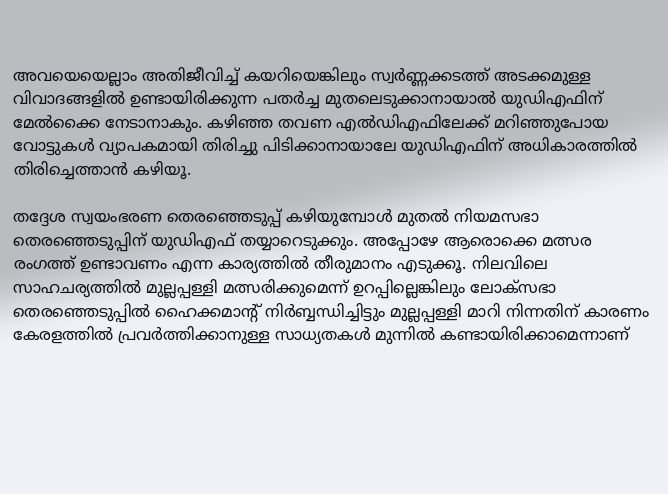അവയെയെല്ലാം അതിജീവിച്ച് കയറിയെങ്കിലും സ്വര്‍ണ്ണക്കടത്ത് അടക്കമുള്ള വിവാദങ്ങളില്‍ ഉണ്ടായിരിക്കുന്ന പതര്‍ച്ച മുതലെടുക്കാനായാല്‍ യുഡിഎഫിന് മേല്‍ക്കൈ നേടാനാകും. കഴിഞ്ഞ തവണ എല്‍ഡിഎഫിലേക്ക് മറിഞ്ഞുപോയ വോട്ടുകള്‍ വ്യാപകമായി തിരിച്ചു പിടിക്കാനായാലേ യുഡിഎഫിന് അധികാരത്തില്‍ തിരിച്ചെത്താന്‍ കഴിയൂ.

തദ്ദേശ സ്വയംഭരണ തെരഞ്ഞെടുപ്പ് കഴിയുമ്പോള്‍ മുതല്‍ നിയമസഭാ തെരഞ്ഞെടുപ്പിന് യുഡിഎഫ് തയ്യാറെടുക്കും. അപ്പോഴേ ആരൊക്കെ മത്സര രംഗത്ത് ഉണ്ടാവണം എന്ന കാര്യത്തില്‍ തീരുമാനം എടുക്കൂ. നിലവിലെ സാഹചര്യത്തില്‍ മുല്ലപ്പള്ളി മത്സരിക്കുമെന്ന് ഉറപ്പില്ലെങ്കിലും ലോക്‌സഭാ തെരഞ്ഞെടുപ്പില്‍ ഹൈക്കമാന്റ് നിര്‍ബ്ബന്ധിച്ചിട്ടും മുല്ലപ്പള്ളി മാറി നിന്നതിന് കാരണം കേരളത്തില്‍ പ്രവര്‍ത്തിക്കാനുള്ള സാധ്യതകള്‍ മുന്നില്‍ കണ്ടായിരിക്കാമെന്നാണ്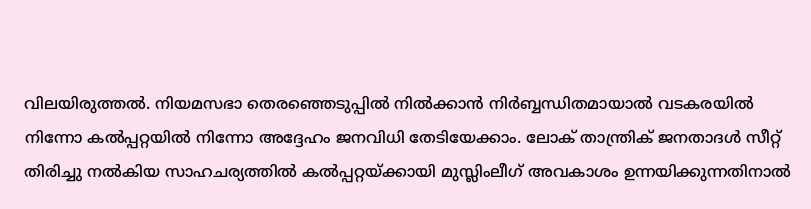വിലയിരുത്തല്‍. നിയമസഭാ തെരഞ്ഞെടുപ്പില്‍ നില്‍ക്കാന്‍ നിര്‍ബ്ബന്ധിതമായാല്‍ വടകരയില്‍ നിന്നോ കല്‍പ്പറ്റയില്‍ നിന്നോ അദ്ദേഹം ജനവിധി തേടിയേക്കാം. ലോക് താന്ത്രിക് ജനതാദള്‍ സീറ്റ് തിരിച്ചു നല്‍കിയ സാഹചര്യത്തില്‍ കല്‍പ്പറ്റയ്ക്കായി മുസ്ലിംലീഗ് അവകാശം ഉന്നയിക്കുന്നതിനാല്‍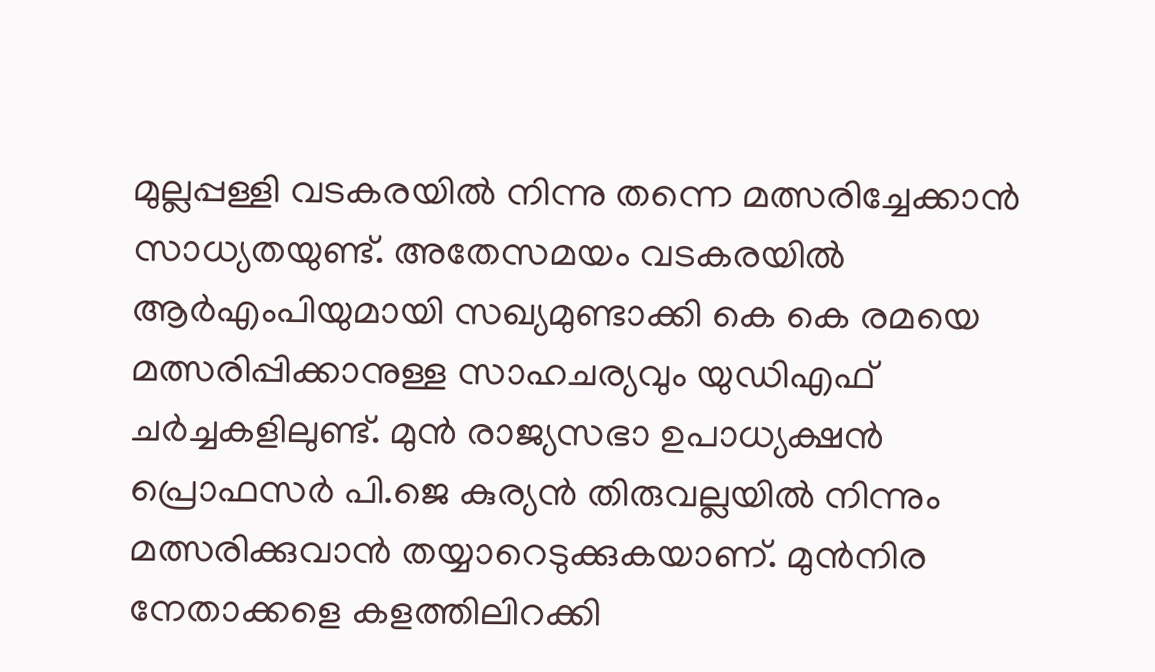മുല്ലപ്പള്ളി വടകരയില്‍ നിന്നു തന്നെ മത്സരിച്ചേക്കാന്‍ സാധ്യതയുണ്ട്. അതേസമയം വടകരയില്‍ ആര്‍എംപിയുമായി സഖ്യമുണ്ടാക്കി കെ കെ രമയെ മത്സരിപ്പിക്കാനുള്ള സാഹചര്യവും യുഡിഎഫ് ചര്‍ച്ചകളിലുണ്ട്. മുന്‍ രാജ്യസഭാ ഉപാധ്യക്ഷന്‍ പ്രൊഫസര്‍ പി.ജെ കുര്യന്‍ തിരുവല്ലയില്‍ നിന്നും മത്സരിക്കുവാന്‍ തയ്യാറെടുക്കുകയാണ്. മുന്‍നിര നേതാക്കളെ കളത്തിലിറക്കി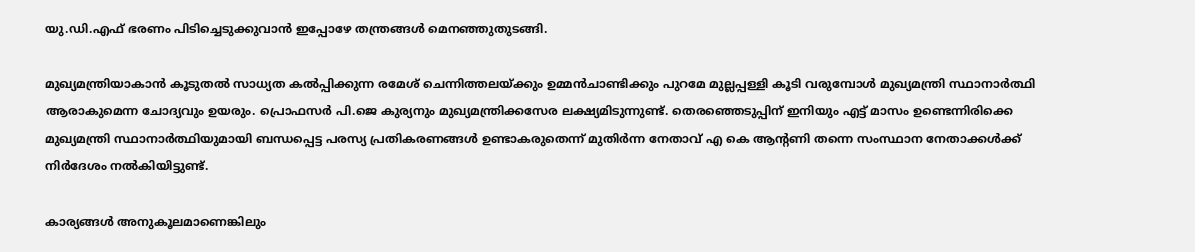യു.ഡി.എഫ് ഭരണം പിടിച്ചെടുക്കുവാന്‍ ഇപ്പോഴേ തന്ത്രങ്ങള്‍ മെനഞ്ഞുതുടങ്ങി.

മുഖ്യമന്ത്രിയാകാന്‍ കൂടുതല്‍ സാധ്യത കല്‍പ്പിക്കുന്ന രമേശ് ചെന്നിത്തലയ്ക്കും ഉമ്മന്‍ചാണ്ടിക്കും പുറമേ മുല്ലപ്പള്ളി കൂടി വരുമ്പോള്‍ മുഖ്യമന്ത്രി സ്ഥാനാര്‍ത്ഥി ആരാകുമെന്ന ചോദ്യവും ഉയരും. പ്രൊഫസര്‍ പി.ജെ കുര്യനും മുഖ്യമന്ത്രിക്കസേര ലക്ഷ്യമിടുന്നുണ്ട്. തെരഞ്ഞെടുപ്പിന് ഇനിയും എട്ട് മാസം ഉണ്ടെന്നിരിക്കെ മുഖ്യമന്ത്രി സ്ഥാനാര്‍ത്ഥിയുമായി ബന്ധപ്പെട്ട പരസ്യ പ്രതികരണങ്ങള്‍ ഉണ്ടാകരുതെന്ന് മുതിര്‍ന്ന നേതാവ് എ കെ ആന്റണി തന്നെ സംസ്ഥാന നേതാക്കള്‍ക്ക് നിര്‍ദേശം നല്‍കിയിട്ടുണ്ട്.

കാര്യങ്ങള്‍ അനുകൂലമാണെങ്കിലും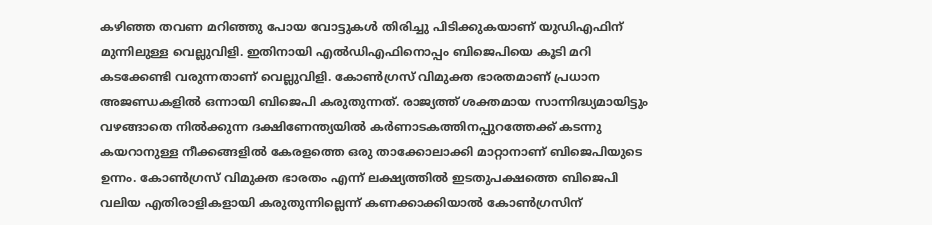കഴിഞ്ഞ തവണ മറിഞ്ഞു പോയ വോട്ടുകള്‍ തിരിച്ചു പിടിക്കുകയാണ് യുഡിഎഫിന് മുന്നിലുള്ള വെല്ലുവിളി. ഇതിനായി എല്‍ഡിഎഫിനൊപ്പം ബിജെപിയെ കൂടി മറി കടക്കേണ്ടി വരുന്നതാണ് വെല്ലുവിളി. കോണ്‍ഗ്രസ് വിമുക്ത ഭാരതമാണ് പ്രധാന അജണ്ഡകളില്‍ ഒന്നായി ബിജെപി കരുതുന്നത്. രാജ്യത്ത് ശക്തമായ സാന്നിദ്ധ്യമായിട്ടും വഴങ്ങാതെ നില്‍ക്കുന്ന ദക്ഷിണേന്ത്യയില്‍ കര്‍ണാടകത്തിനപ്പുറത്തേക്ക് കടന്നു കയറാനുള്ള നീക്കങ്ങളില്‍ കേരളത്തെ ഒരു താക്കോലാക്കി മാറ്റാനാണ് ബിജെപിയുടെ ഉന്നം. കോണ്‍ഗ്രസ് വിമുക്ത ഭാരതം എന്ന് ലക്ഷ്യത്തില്‍ ഇടതുപക്ഷത്തെ ബിജെപി വലിയ എതിരാളികളായി കരുതുന്നില്ലെന്ന് കണക്കാക്കിയാല്‍ കോണ്‍ഗ്രസിന്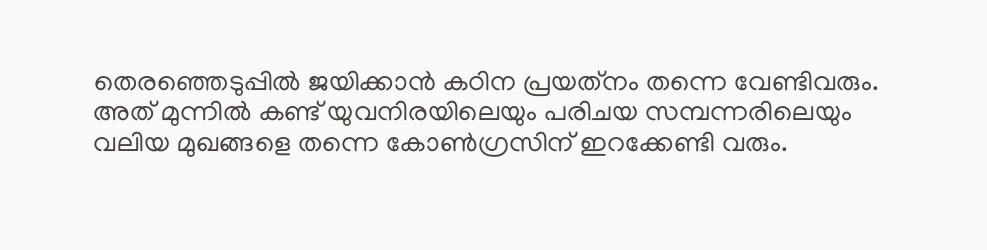തെരഞ്ഞെടുപ്പില്‍ ജയിക്കാന്‍ കഠിന പ്രയത്‌നം തന്നെ വേണ്ടിവരും. അത് മുന്നില്‍ കണ്ട് യുവനിരയിലെയും പരിചയ സമ്പന്നരിലെയും വലിയ മുഖങ്ങളെ തന്നെ കോണ്‍ഗ്രസിന് ഇറക്കേണ്ടി വരും.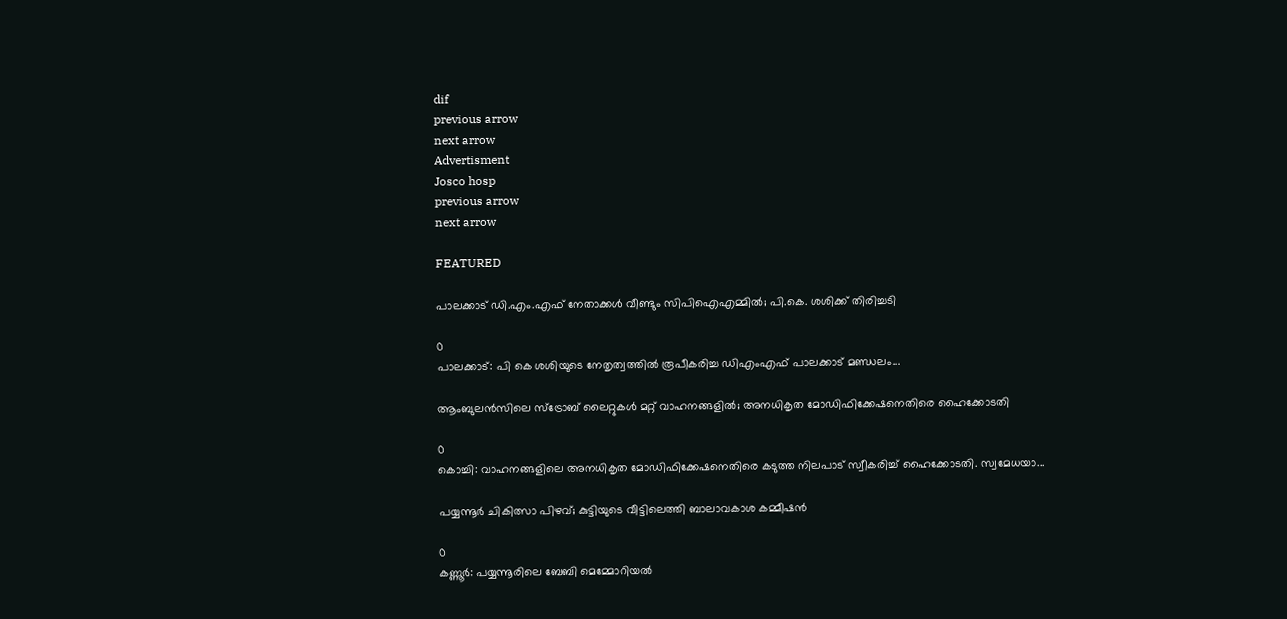dif
previous arrow
next arrow
Advertisment
Josco hosp
previous arrow
next arrow

FEATURED

പാലക്കാട് ഡി.എം.എഫ് നേതാക്കൾ വീണ്ടും സിപിഐഎമ്മിൽ; പി.കെ. ശശിക്ക് തിരിച്ചടി

0
പാലക്കാട്: പി കെ ശശിയുടെ നേതൃത്വത്തില്‍ രൂപീകരിച്ച ഡിഎംഎഫ് പാലക്കാട് മണ്ഡലം...

ആംബുലൻസിലെ സ്ട്രോബ് ലൈറ്റുകൾ മറ്റ് വാഹനങ്ങളിൽ; അനധികൃത മോഡിഫിക്കേഷനെതിരെ ഹൈക്കോടതി

0
കൊച്ചി: വാഹനങ്ങളിലെ അനധികൃത മോഡിഫിക്കേഷനെതിരെ കടുത്ത നിലപാട് സ്വീകരിച്ച് ഹൈക്കോടതി. സ്വമേധയാ...

പയ്യന്നൂർ ചികിത്സാ പിഴവ്; കുട്ടിയുടെ വീട്ടിലെത്തി ബാലാവകാശ കമ്മീഷൻ

0
കണ്ണൂര്‍: പയ്യന്നൂരിലെ ബേബി മെമ്മോറിയല്‍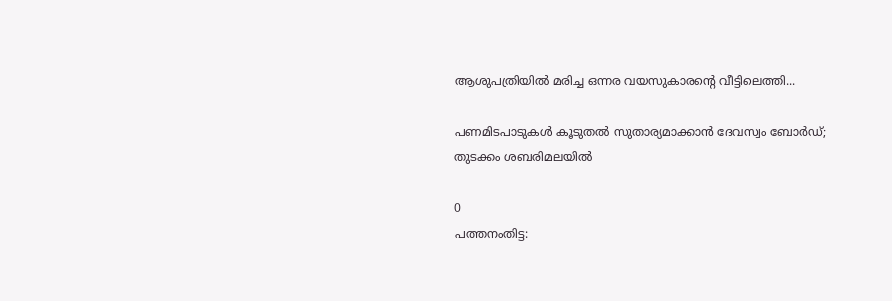ആശുപത്രിയില്‍ മരിച്ച ഒന്നര വയസുകാരന്റെ വീട്ടിലെത്തി...

പണമിടപാടുകൾ കൂടുതൽ സുതാര്യമാക്കാൻ ദേവസ്വം ബോർഡ്; തുടക്കം ശബരിമലയിൽ

0
പത്തനംതിട്ട: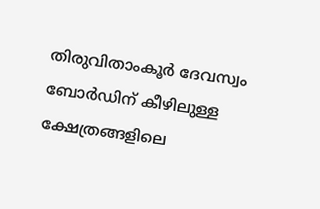തിരുവിതാംകൂര്‍ ദേവസ്വം ബോര്‍ഡിന് കീഴിലുള്ള ക്ഷേത്രങ്ങളിലെ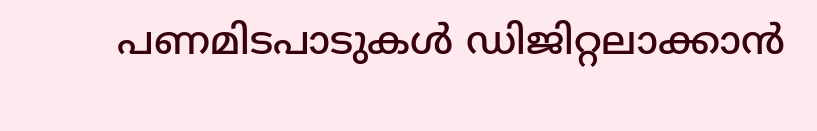പണമിടപാടുകള്‍ ഡിജിറ്റലാക്കാന്‍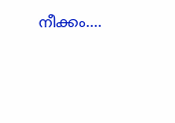നീക്കം....